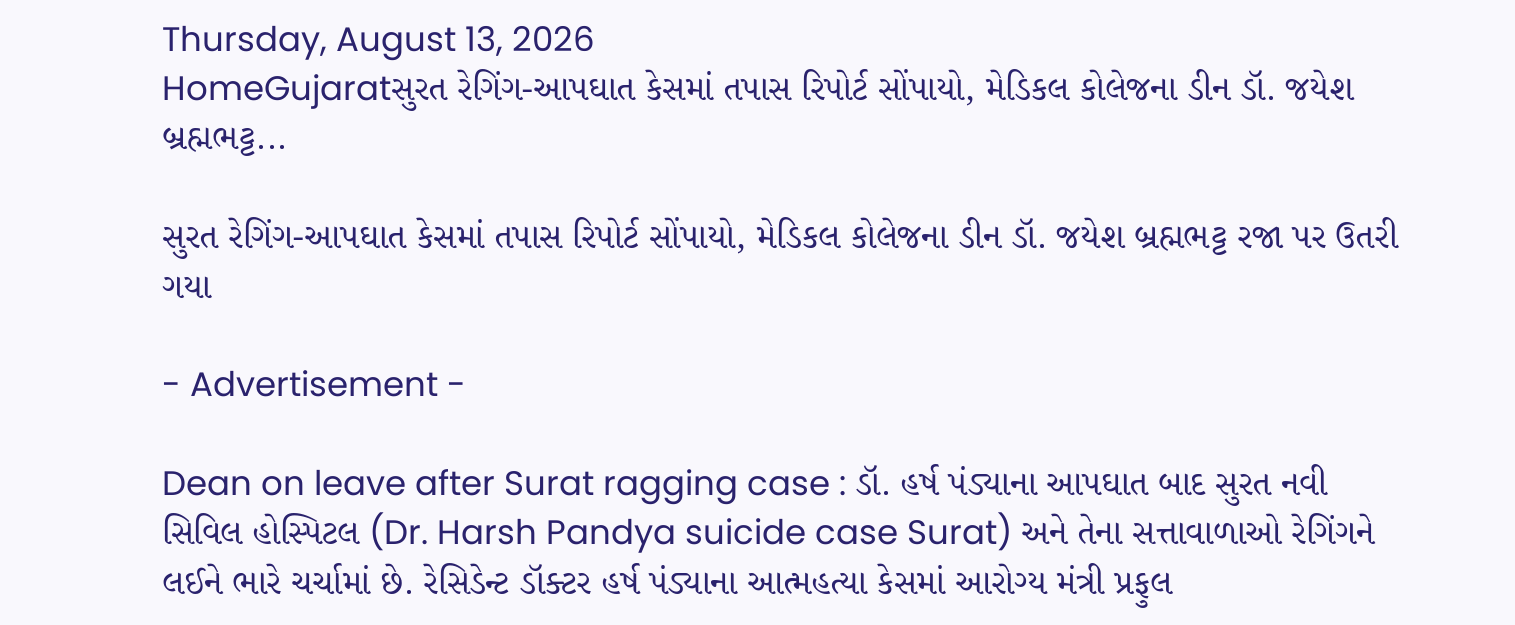Thursday, August 13, 2026
HomeGujaratસુરત રેગિંગ-આપઘાત કેસમાં તપાસ રિપોર્ટ સોંપાયો, મેડિકલ કોલેજના ડીન ડૉ. જયેશ બ્રહ્મભટ્ટ...

સુરત રેગિંગ-આપઘાત કેસમાં તપાસ રિપોર્ટ સોંપાયો, મેડિકલ કોલેજના ડીન ડૉ. જયેશ બ્રહ્મભટ્ટ રજા પર ઉતરી ગયા

- Advertisement -

Dean on leave after Surat ragging case : ડૉ. હર્ષ પંડ્યાના આપઘાત બાદ સુરત નવી સિવિલ હોસ્પિટલ (Dr. Harsh Pandya suicide case Surat) અને તેના સત્તાવાળાઓ રેગિંગને લઈને ભારે ચર્ચામાં છે. રેસિડેન્ટ ડૉક્ટર હર્ષ પંડ્યાના આત્મહત્યા કેસમાં આરોગ્ય મંત્રી પ્રફુલ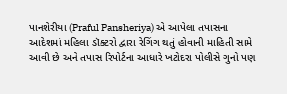પાનશેરીયા (Praful Pansheriya) એ આપેલા તપાસના આદેશમાં મહિલા ડૉક્ટરો દ્વારા રેગિંગ થતું હોવાની માહિતી સામે આવી છે અને તપાસ રિપોર્ટના આધારે ખટોદરા પોલીસે ગુનો પણ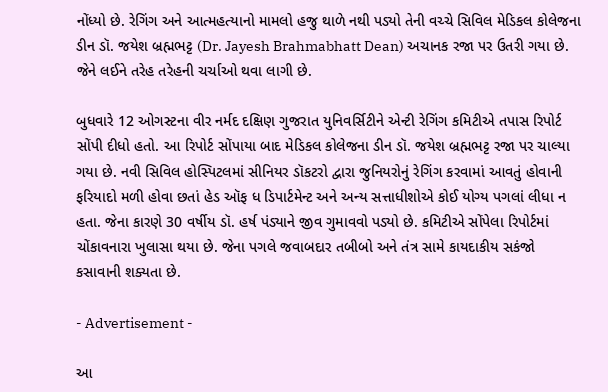નોંધ્યો છે. રેગિંગ અને આત્મહત્યાનો મામલો હજુ થાળે નથી પડ્યો તેની વચ્ચે સિવિલ મેડિકલ કોલેજના ડીન ડૉ. જયેશ બ્રહ્મભટ્ટ (Dr. Jayesh Brahmabhatt Dean) અચાનક રજા પર ઉતરી ગયા છે. જેને લઈને તરેહ તરેહની ચર્ચાઓ થવા લાગી છે.

બુધવારે 12 ઓગસ્ટના વીર નર્મદ દક્ષિણ ગુજરાત યુનિવર્સિટીને એન્ટી રેગિંગ કમિટીએ તપાસ રિપોર્ટ સોંપી દીધો હતો. આ રિપોર્ટ સોંપાયા બાદ મેડિકલ કોલેજના ડીન ડૉ. જયેશ બ્રહ્મભટ્ટ રજા પર ચાલ્યા ગયા છે. નવી સિવિલ હોસ્પિટલમાં સીનિયર ડૉકટરો દ્વારા જુનિયરોનું રેગિંગ કરવામાં આવતું હોવાની ફરિયાદો મળી હોવા છતાં હેડ ઑફ ધ ડિપાર્ટમેન્ટ અને અન્ય સત્તાધીશોએ કોઈ યોગ્ય પગલાં લીધા ન હતા. જેના કારણે 30 વર્ષીય ડૉ. હર્ષ પંડ્યાને જીવ ગુમાવવો પડ્યો છે. કમિટીએ સોંપેલા રિપોર્ટમાં ચોંકાવનારા ખુલાસા થયા છે. જેના પગલે જવાબદાર તબીબો અને તંત્ર સામે કાયદાકીય સકંજો કસાવાની શક્યતા છે.

- Advertisement -

આ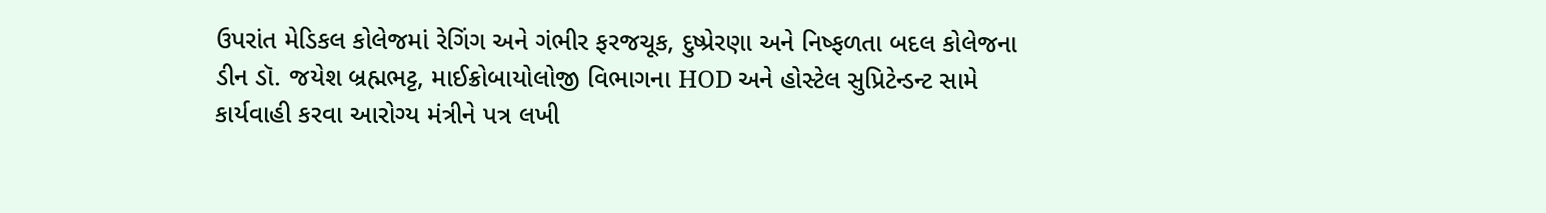ઉપરાંત મેડિકલ કોલેજમાં રેગિંગ અને ગંભીર ફરજચૂક, દુષ્પ્રેરણા અને નિષ્ફળતા બદલ કોલેજના ડીન ડૉ. જયેશ બ્રહ્મભટ્ટ, માઈક્રોબાયોલોજી વિભાગના HOD અને હોસ્ટેલ સુપ્રિટેન્ડન્ટ સામે કાર્યવાહી કરવા આરોગ્ય મંત્રીને પત્ર લખી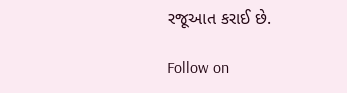રજૂઆત કરાઈ છે.

Follow on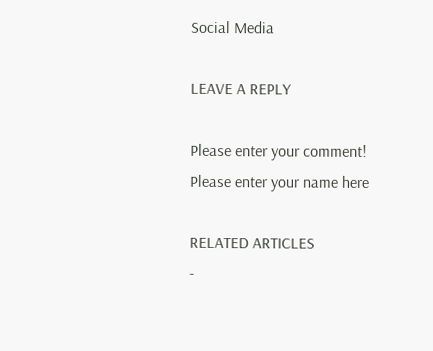Social Media

LEAVE A REPLY

Please enter your comment!
Please enter your name here

RELATED ARTICLES
-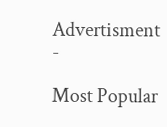Advertisment -

Most Popular